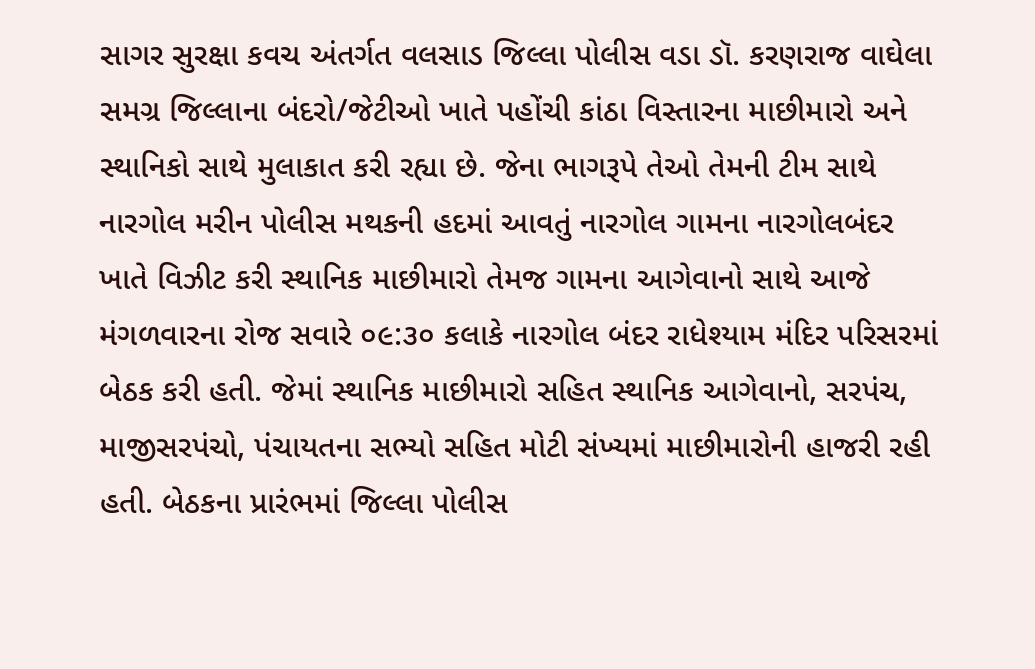સાગર સુરક્ષા કવચ અંતર્ગત વલસાડ જિલ્લા પોલીસ વડા ડૉ. કરણરાજ વાઘેલા સમગ્ર જિલ્લાના બંદરો/જેટીઓ ખાતે પહોંચી કાંઠા વિસ્તારના માછીમારો અને સ્થાનિકો સાથે મુલાકાત કરી રહ્યા છે. જેના ભાગરૂપે તેઓ તેમની ટીમ સાથે નારગોલ મરીન પોલીસ મથકની હદમાં આવતું નારગોલ ગામના નારગોલબંદર ખાતે વિઝીટ કરી સ્થાનિક માછીમારો તેમજ ગામના આગેવાનો સાથે આજે મંગળવારના રોજ સવારે ૦૯:૩૦ કલાકે નારગોલ બંદર રાધેશ્યામ મંદિર પરિસરમાં બેઠક કરી હતી. જેમાં સ્થાનિક માછીમારો સહિત સ્થાનિક આગેવાનો, સરપંચ, માજીસરપંચો, પંચાયતના સભ્યો સહિત મોટી સંખ્યમાં માછીમારોની હાજરી રહી હતી. બેઠકના પ્રારંભમાં જિલ્લા પોલીસ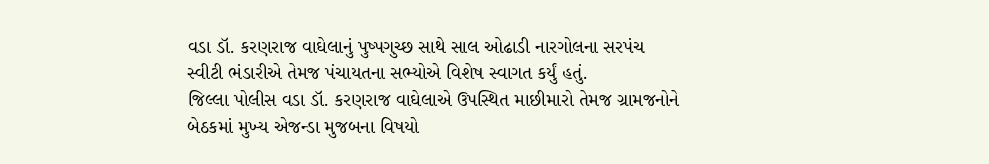વડા ડૉ. કરણરાજ વાઘેલાનું પુષ્પગુચ્છ સાથે સાલ ઓઢાડી નારગોલના સરપંચ સ્વીટી ભંડારીએ તેમજ પંચાયતના સભ્યોએ વિશેષ સ્વાગત કર્યું હતું.
જિલ્લા પોલીસ વડા ડૉ. કરણરાજ વાઘેલાએ ઉપસ્થિત માછીમારો તેમજ ગ્રામજનોને બેઠકમાં મુખ્ય એજન્ડા મુજબના વિષયો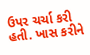ઉપર ચર્ચા કરી હતી. ખાસ કરીને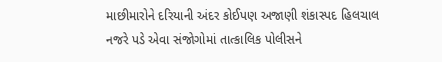માછીમારોને દરિયાની અંદર કોઈપણ અજાણી શંકાસ્પદ હિલચાલ નજરે પડે એવા સંજોગોમાં તાત્કાલિક પોલીસને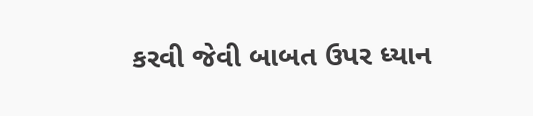કરવી જેવી બાબત ઉપર ધ્યાન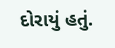દોરાયું હતું.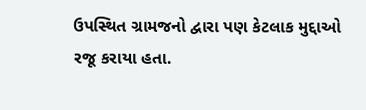ઉપસ્થિત ગ્રામજનો દ્વારા પણ કેટલાક મુદ્દાઓ રજૂ કરાયા હતા.